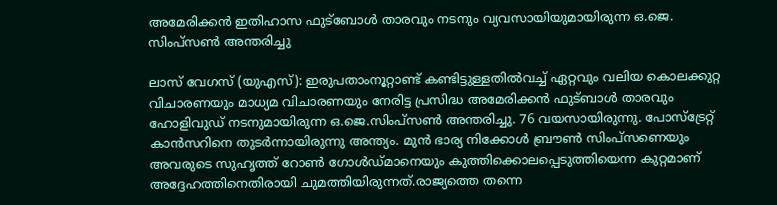അമേരിക്കൻ ഇതിഹാസ ഫുട്ബോള്‍ താരവും നടനും വ്യവസായിയുമായിരുന്ന ഒ.ജെ. സിംപ്‌സണ്‍ അന്തരിച്ചു

ലാസ് വേഗസ് (യുഎസ്): ഇരുപതാംനൂറ്റാണ്ട് കണ്ടിട്ടുള്ളതില്‍വച്ച് ഏറ്റവും വലിയ കൊലക്കുറ്റ വിചാരണയും മാധ്യമ വിചാരണയും നേരിട്ട പ്രസിദ്ധ അമേരിക്കന്‍ ഫുട്ബാള്‍ താരവും ഹോളിവുഡ് നടനുമായിരുന്ന ഒ.ജെ.സിംപ്‌സണ്‍ അന്തരിച്ചു. 76 വയസായിരുന്നു. പോസ്ട്രേറ്റ് കാൻസറിനെ തുടര്‍ന്നായിരുന്നു അന്ത്യം. മുൻ ഭാര്യ നിക്കോള്‍ ബ്രൗണ്‍ സിംപ്‌സണെയും അവരുടെ സുഹൃത്ത് റോണ്‍ ഗോള്‍ഡ്മാനെയും കുത്തിക്കൊലപ്പെടുത്തിയെന്ന കുറ്റമാണ് അദ്ദേഹത്തിനെതിരായി ചുമത്തിയിരുന്നത്.രാജ്യത്തെ തന്നെ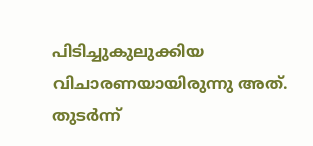പിടിച്ചുകുലുക്കിയ വിചാരണയായിരുന്നു അത്. തുടര്‍ന്ന്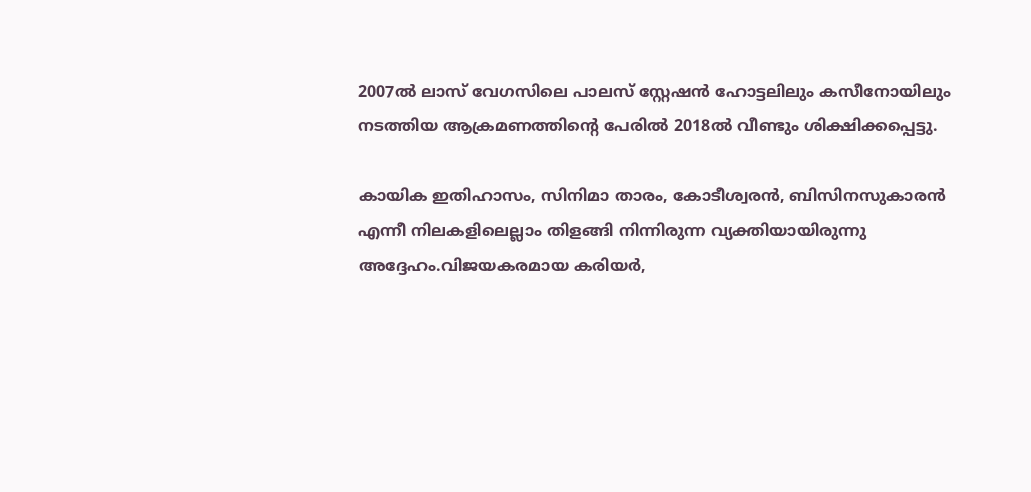2007ല്‍ ലാസ് വേഗസിലെ പാലസ് സ്റ്റേഷന്‍ ഹോട്ടലിലും കസീനോയിലും നടത്തിയ ആക്രമണത്തിന്റെ പേരില്‍ 2018ൽ വീണ്ടും ശിക്ഷിക്കപ്പെട്ടു.

കായിക ഇതിഹാസം, സിനിമാ താരം, കോടീശ്വരൻ, ബിസിനസുകാരൻ എന്നീ നിലകളിലെല്ലാം തിളങ്ങി നിന്നിരുന്ന വ്യക്തിയായിരുന്നു അദ്ദേഹം.വിജയകരമായ കരിയർ,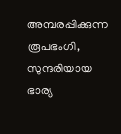അമ്പരപ്പിക്കുന്ന രൂപഭംഗി, സുന്ദരിയായ ഭാര്യ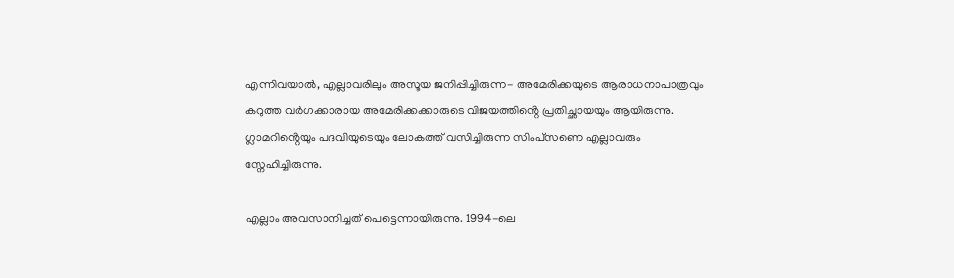എന്നിവയാൽ, എല്ലാവരിലും അസൂയ ജനിപ്പിച്ചിരുന്ന- അമേരിക്കയുടെ ആരാധനാപാത്രവും കറുത്ത വർഗക്കാരായ അമേരിക്കക്കാരുടെ വിജയത്തിൻ്റെ പ്രതിച്ഛായയും ആയിരുന്നു. ഗ്ലാമറിൻ്റെയും പദവിയുടെയും ലോകത്ത് വസിച്ചിരുന്ന സിംപ്‌സണെ എല്ലാവരും സ്നേഹിച്ചിരുന്നു.

എല്ലാം അവസാനിച്ചത് പെട്ടെന്നായിരുന്നു. 1994-ലെ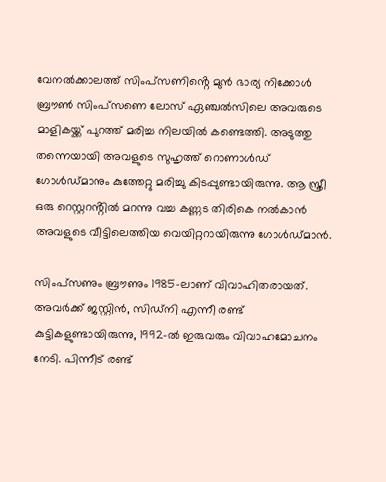വേനൽക്കാലത്ത് സിംപ്‌സണിൻ്റെ മുൻ ഭാര്യ നിക്കോൾ ബ്രൗൺ സിംപ്‌സണെ ലോസ് ഏഞ്ചൽസിലെ അവരുടെ മാളികയ്ക്ക് പുറത്ത് മരിച്ച നിലയിൽ കണ്ടെത്തി. അടുത്തു തന്നെയായി അവളുടെ സുഹൃത്ത് റൊണാൾഡ് ഗോൾഡ്മാനും കുത്തേറ്റു മരിച്ചു കിടപ്പുണ്ടായിരുന്നു. ആ സ്ത്രീ ഒരു റെസ്റ്ററൻ്റിൽ മറന്നു വച്ച കണ്ണട തിരികെ നൽകാൻ അവളുടെ വീട്ടിലെത്തിയ വെയിറ്ററായിരുന്നു ഗോൾഡ്മാൻ.

സിംപ്‌സണും ബ്രൗണും 1985-ലാണ് വിവാഹിതരായത്. അവർക്ക് ജസ്റ്റിൻ, സിഡ്‌നി എന്നീ രണ്ട് കുട്ടികളുണ്ടായിരുന്നു, 1992-ൽ ഇരുവരും വിവാഹമോചനം നേടി. പിന്നീട് രണ്ട്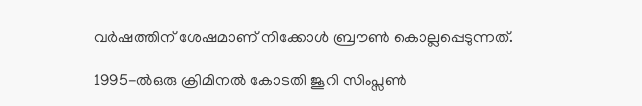വർഷത്തിന് ശേഷമാണ് നിക്കോൾ ബ്രൗൺ കൊല്ലപ്പെടുന്നത്.

1995-ൽഒരു ക്രിമിനൽ കോടതി ജൂറി സിംപ്സൺ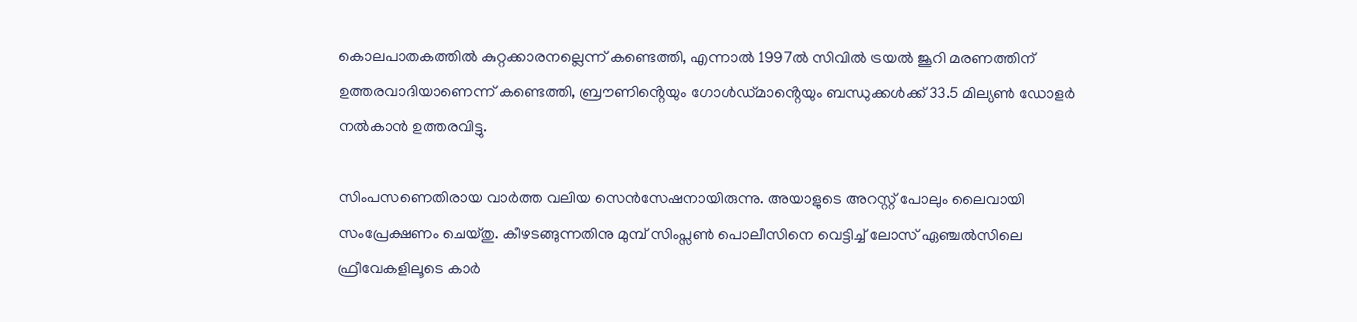കൊലപാതകത്തിൽ കുറ്റക്കാരനല്ലെന്ന് കണ്ടെത്തി, എന്നാൽ 1997ൽ സിവിൽ ട്രയൽ ജൂറി മരണത്തിന് ഉത്തരവാദിയാണെന്ന് കണ്ടെത്തി, ബ്രൗണിൻ്റെയും ഗോൾഡ്മാൻ്റെയും ബന്ധുക്കൾക്ക് 33.5 മില്യൺ ഡോളർ നൽകാൻ ഉത്തരവിട്ടു.

സിംപസണെതിരായ വാർത്ത വലിയ സെൻസേഷനായിരുന്നു. അയാളുടെ അറസ്റ്റ് പോലും ലൈവായി സംപ്രേക്ഷണം ചെയ്തു. കീഴടങ്ങുന്നതിനു മുമ്പ് സിംപ്സൺ പൊലീസിനെ വെട്ടിച്ച് ലോസ് ഏഞ്ചൽസിലെ ഫ്രീവേകളിലൂടെ കാർ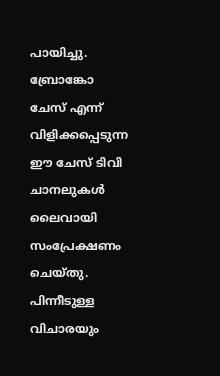പായിച്ചു. ബ്രോങ്കോ ചേസ് എന്ന് വിളിക്കപ്പെടുന്ന ഈ ചേസ് ടിവി ചാനലുകൾ ലൈവായി സംപ്രേക്ഷണം ചെയ്തു. പിന്നീടുള്ള വിചാരയും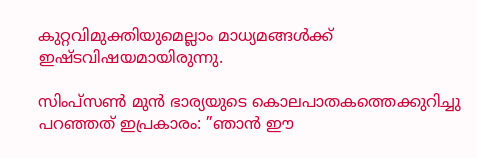കുറ്റവിമുക്തിയുമെല്ലാം മാധ്യമങ്ങൾക്ക് ഇഷ്ടവിഷയമായിരുന്നു.

സിംപ്‌സണ്‍ മുൻ ഭാര്യയുടെ കൊലപാതകത്തെക്കുറിച്ചു പറഞ്ഞത് ഇപ്രകാരം: ”ഞാന്‍ ഈ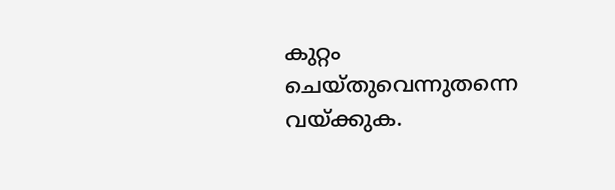കുറ്റം ചെയ്തുവെന്നുതന്നെ വയ്ക്കുക.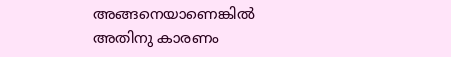അങ്ങനെയാണെങ്കില്‍ അതിനു കാരണം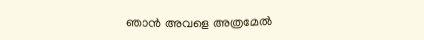ഞാന്‍ അവളെ അത്രമേല്‍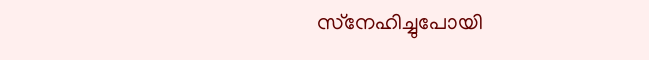സ്‌നേഹിച്ചുപോയി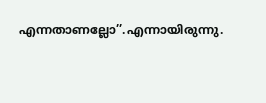എന്നതാണല്ലോ’’.എന്നായിരുന്നു.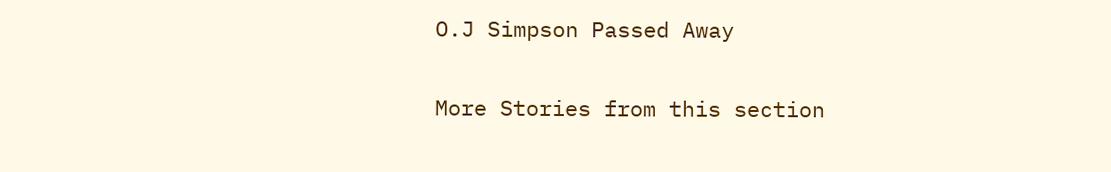O.J Simpson Passed Away

More Stories from this section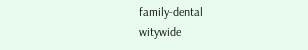family-dental
witywide